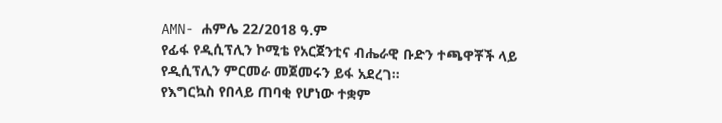AMN- ሐምሌ 22/2018 ዓ.ም
የፊፋ የዲሲፕሊን ኮሚቴ የአርጀንቲና ብሔራዊ ቡድን ተጫዋቾች ላይ የዲሲፕሊን ምርመራ መጀመሩን ይፋ አደረገ።
የእግርኳስ የበላይ ጠባቂ የሆነው ተቋም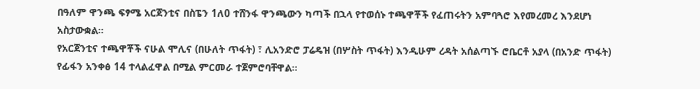በዓለም ዋንጫ ፍፃሜ አርጀንቲና በስፔን 1ለ0 ተሸንፋ ዋንጫውን ካጣች በኋላ የተወሰኑ ተጫዋቾች የፈጠሩትን አምባጓሮ እየመረመረ እንደሆነ አስታውቋል።
የአርጀንቲና ተጫዋቾች ናሁል ሞሊና (በሁለት ጥፋት) ፣ ሊአንድሮ ፓሬዴዝ (በሦስት ጥፋት) እንዲሁም ረዳት አሰልጣኙ ሮቤርቶ አያላ (በአንድ ጥፋት) የፊፋን አንቀፅ 14 ተላልፈዋል በሚል ምርመራ ተጀምሮባቸዋል።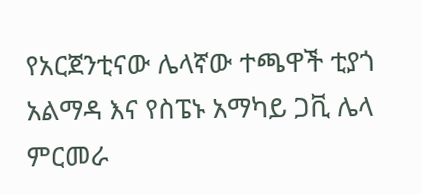የአርጀንቲናው ሌላኛው ተጫዋች ቲያጎ አልማዳ እና የስፔኑ አማካይ ጋቪ ሌላ ምርመራ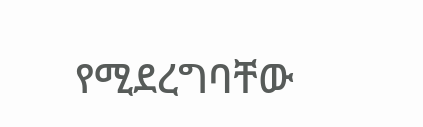የሚደረግባቸው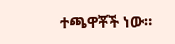ተጫዋቾች ነው።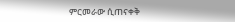ምርመራው ሲጠናቀቅ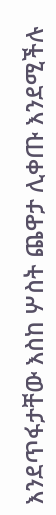እንደጥፋታቸው እስከ ሦስት ጨዋታ ሊቀጡ እንደሚችሉ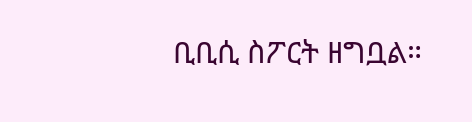ቢቢሲ ስፖርት ዘግቧል።